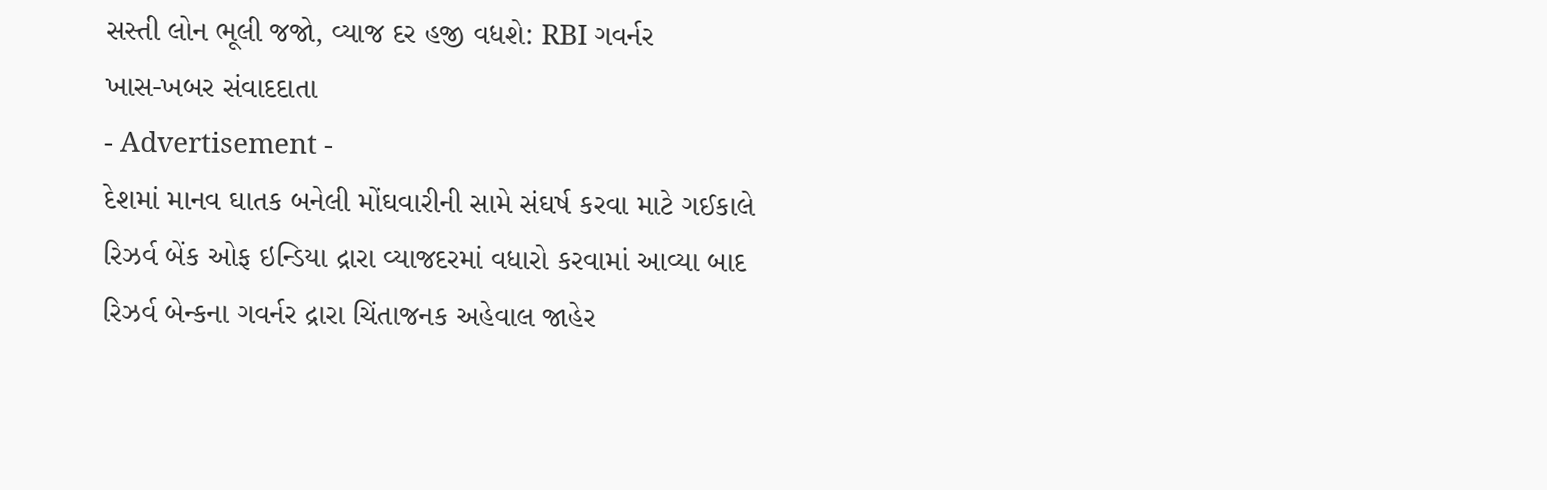સસ્તી લોન ભૂલી જજો, વ્યાજ દર હજી વધશે: RBI ગવર્નર
ખાસ-ખબર સંવાદદાતા
- Advertisement -
દેશમાં માનવ ઘાતક બનેલી મોંઘવારીની સામે સંઘર્ષ કરવા માટે ગઈકાલે રિઝર્વ બેંક ઓફ ઇન્ડિયા દ્રારા વ્યાજદરમાં વધારો કરવામાં આવ્યા બાદ રિઝર્વ બેન્કના ગવર્નર દ્રારા ચિંતાજનક અહેવાલ જાહેર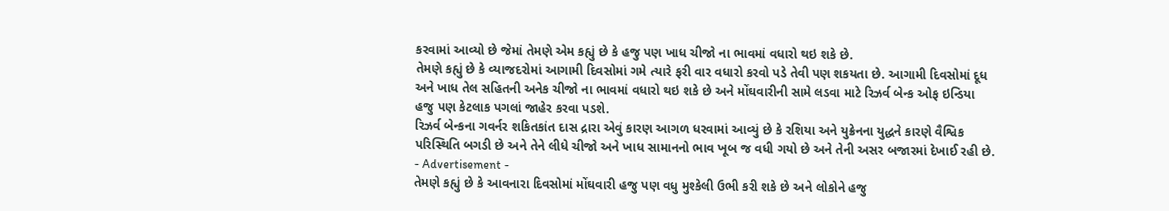કરવામાં આવ્યો છે જેમાં તેમણે એમ કહ્યું છે કે હજુ પણ ખાધ ચીજો ના ભાવમાં વધારો થઇ શકે છે.
તેમણે કહ્યું છે કે વ્યાજદરોમાં આગામી દિવસોમાં ગમે ત્યારે ફરી વાર વધારો કરવો પડે તેવી પણ શકયતા છે. આગામી દિવસોમાં દૂધ અને ખાધ તેલ સહિતની અનેક ચીજો ના ભાવમાં વધારો થઇ શકે છે અને મોંઘવારીની સામે લડવા માટે રિઝર્વ બેન્ક ઓફ ઇન્ડિયા હજુ પણ કેટલાક પગલાં જાહેર કરવા પડશે.
રિઝર્વ બેન્કના ગવર્નર શકિતકાંત દાસ દ્રારા એવું કારણ આગળ ધરવામાં આવ્યું છે કે રશિયા અને યુક્રેનના યુદ્ધને કારણે વૈશ્વિક પરિસ્થિતિ બગડી છે અને તેને લીધે ચીજો અને ખાધ સામાનનો ભાવ ખૂબ જ વધી ગયો છે અને તેની અસર બજારમાં દેખાઈ રહી છે.
- Advertisement -
તેમણે કહ્યું છે કે આવનારા દિવસોમાં મોંઘવારી હજુ પણ વધુ મુશ્કેલી ઉભી કરી શકે છે અને લોકોને હજુ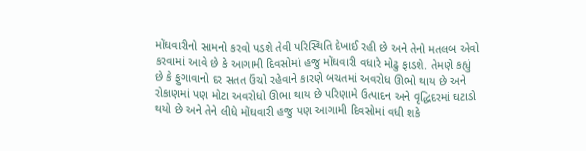મોંઘવારીનો સામનો કરવો પડશે તેવી પરિસ્થિતિ દેખાઈ રહી છે અને તેનો મતલબ એવો કરવામાં આવે છે કે આગામી દિવસોમાં હજુ મોંઘવારી વધારે મોઢુ ફાડશે. તેમણે કહ્યું છે કે ફુગાવાનો દર સતત ઉંચો રહેવાને કારણે બચતમાં અવરોધ ઊભો થાય છે અને રોકાણમાં પણ મોટા અવરોધો ઊભા થાય છે પરિણામે ઉત્પાદન અને વૃદ્ધિદરમાં ઘટાડો થયો છે અને તેને લીધે મોંઘવારી હજુ પણ આગામી દિવસોમાં વધી શકે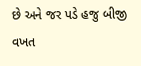છે અને જર પડે હજુ બીજી વખત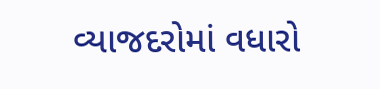વ્યાજદરોમાં વધારો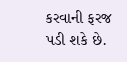કરવાની ફરજ પડી શકે છે.